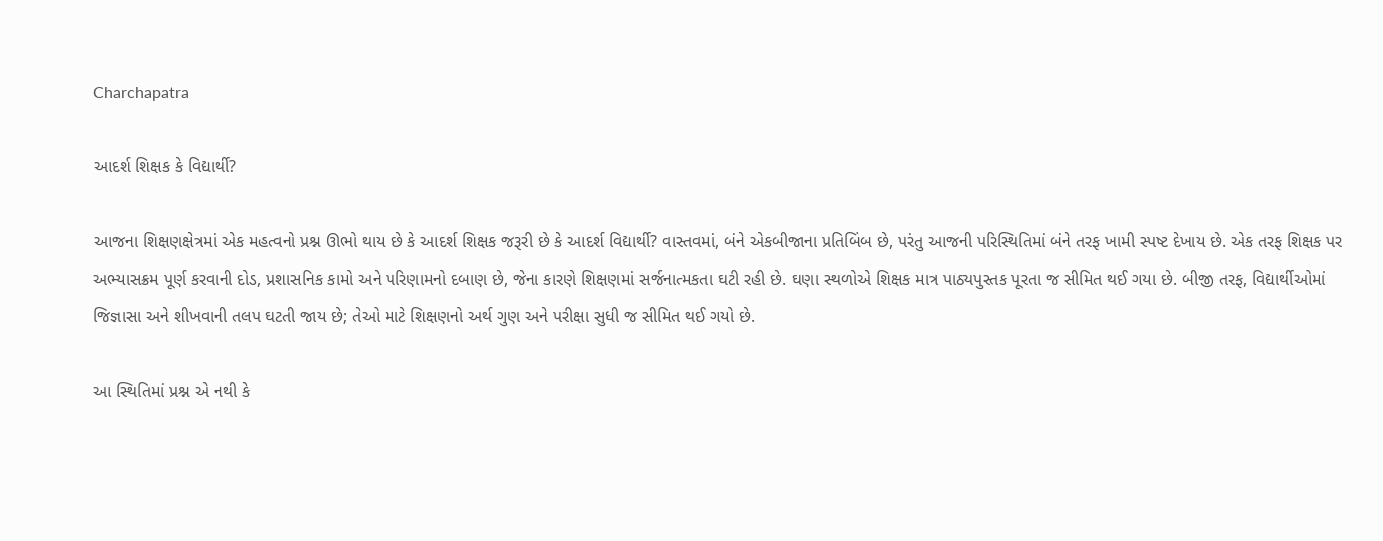Charchapatra

આદર્શ શિક્ષક કે વિદ્યાર્થી?

આજના શિક્ષણક્ષેત્રમાં એક મહત્વનો પ્રશ્ન ઊભો થાય છે કે આદર્શ શિક્ષક જરૂરી છે કે આદર્શ વિદ્યાર્થી? વાસ્તવમાં, બંને એકબીજાના પ્રતિબિંબ છે, પરંતુ આજની પરિસ્થિતિમાં બંને તરફ ખામી સ્પષ્ટ દેખાય છે. એક તરફ શિક્ષક પર અભ્યાસક્રમ પૂર્ણ કરવાની દોડ, પ્રશાસનિક કામો અને પરિણામનો દબાણ છે, જેના કારણે શિક્ષણમાં સર્જનાત્મકતા ઘટી રહી છે. ઘણા સ્થળોએ શિક્ષક માત્ર પાઠ્યપુસ્તક પૂરતા જ સીમિત થઈ ગયા છે. બીજી તરફ, વિદ્યાર્થીઓમાં જિજ્ઞાસા અને શીખવાની તલપ ઘટતી જાય છે; તેઓ માટે શિક્ષણનો અર્થ ગુણ અને પરીક્ષા સુધી જ સીમિત થઈ ગયો છે.

આ સ્થિતિમાં પ્રશ્ન એ નથી કે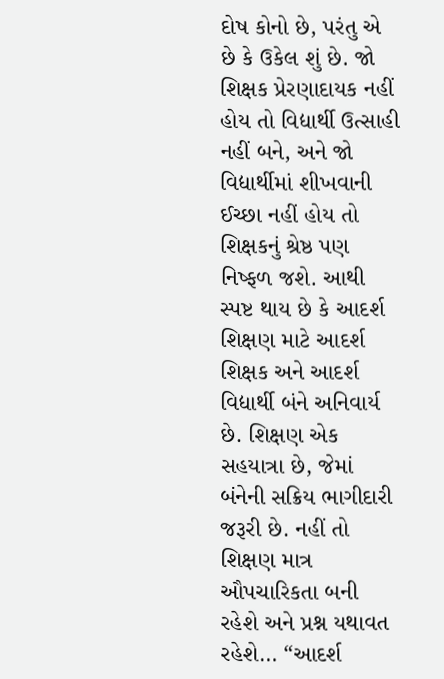દોષ કોનો છે, પરંતુ એ છે કે ઉકેલ શું છે. જો શિક્ષક પ્રેરણાદાયક નહીં હોય તો વિદ્યાર્થી ઉત્સાહી નહીં બને, અને જો વિદ્યાર્થીમાં શીખવાની ઈચ્છા નહીં હોય તો શિક્ષકનું શ્રેષ્ઠ પણ નિષ્ફળ જશે. આથી સ્પષ્ટ થાય છે કે આદર્શ શિક્ષણ માટે આદર્શ શિક્ષક અને આદર્શ વિદ્યાર્થી બંને અનિવાર્ય છે. શિક્ષણ એક સહયાત્રા છે, જેમાં બંનેની સક્રિય ભાગીદારી જરૂરી છે. નહીં તો શિક્ષણ માત્ર ઔપચારિકતા બની રહેશે અને પ્રશ્ન યથાવત રહેશે… “આદર્શ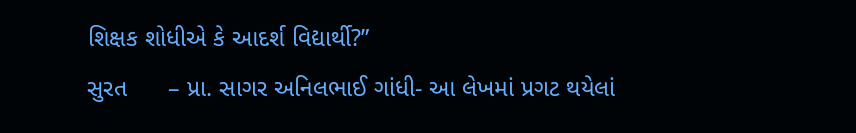શિક્ષક શોધીએ કે આદર્શ વિદ્યાર્થી?”
સુરત      – પ્રા. સાગર અનિલભાઈ ગાંધી- આ લેખમાં પ્રગટ થયેલાં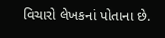વિચારો લેખકનાં પોતાના છે.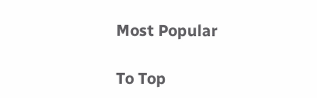Most Popular

To Top